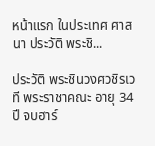หน้าแรก ในประเทศ ศาสนา ประวัติ พระชิ...

ประวัติ พระชินวงศวชิรเวที พระราชาคณะ อายุ 34 ปี จบฮาร์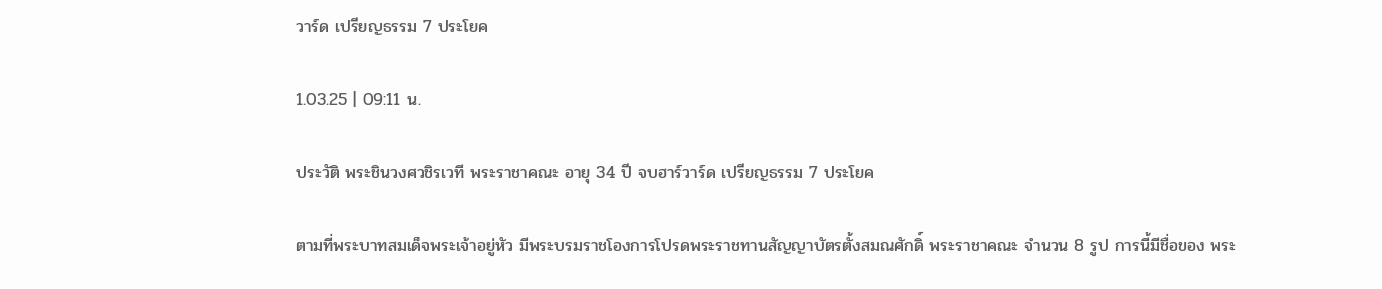วาร์ด เปรียญธรรม 7 ประโยค

1.03.25 | 09:11 น.

ประวัติ พระชินวงศวชิรเวที พระราชาคณะ อายุ 34 ปี จบฮาร์วาร์ด เปรียญธรรม 7 ประโยค

ตามที่พระบาทสมเด็จพระเจ้าอยู่หัว มีพระบรมราชโองการโปรดพระราชทานสัญญาบัตรตั้งสมณศักดิ์ พระราชาคณะ จำนวน 8 รูป การนี้มีชื่อของ พระ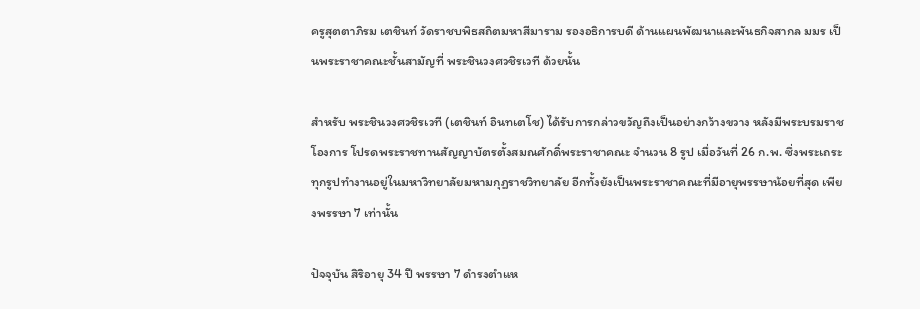ครูสุตตาภิรม เตชินท์ วัดราชบพิธสถิตมหาสีมาราม รองอธิการบดี ด้านแผนพัฒนาและพันธกิจสากล มมร เป็นพระราชาคณะชั้นสามัญที่ พระชินวงศวชิรเวที ด้วยนั้น

สำหรับ พระชินวงศวชิรเวที (เตชินท์ อินทเตโช) ได้รับการกล่าวขวัญถึงเป็นอย่างกว้างขวาง หลังมีพระบรมราชโองการ โปรดพระราชทานสัญญาบัตรตั้งสมณศักดิ์พระราชาคณะ จำนวน 8 รูป เมื่อวันที่ 26 ก.พ. ซึ่งพระเถระทุกรูปทำงานอยู่ในมหาวิทยาลัยมหามกุฏราชวิทยาลัย อีกทั้งยังเป็นพระราชาคณะที่มีอายุพรรษาน้อยที่สุด เพียงพรรษา 7 เท่านั้น

ปัจจุบัน สิริอายุ 34 ปี พรรษา 7 ดำรงตำแห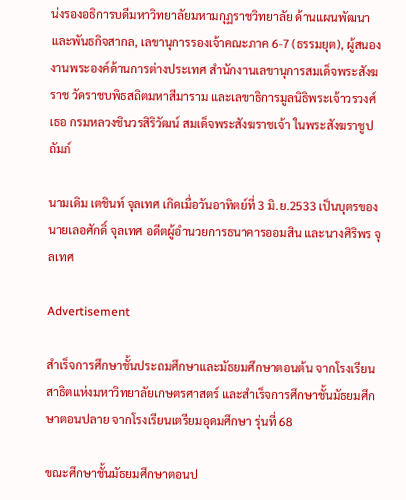น่งรองอธิการบดีมหาวิทยาลัยมหามกุฏราชวิทยาลัย ด้านแผนพัฒนาและพันธกิจสากล, เลขานุการรองเจ้าคณะภาค 6-7 (ธรรมยุต), ผู้สนองงานพระองค์ด้านการต่างประเทศ สำนักงานเลขานุการสมเด็จพระสังฆราช วัดราชบพิธสถิตมหาสีมาราม และเลขาธิการมูลนิธิพระเจ้าวรวงศ์เธอ กรมหลวงชินวรสิริวัฒน์ สมเด็จพระสังฆราชเจ้า ในพระสังฆราชูปถัมภ์

นามเดิม เตชินท์ จุลเทศ เกิดเมื่อวันอาทิตย์ที่ 3 มิ.ย.2533 เป็นบุตรของนายเลอศักดิ์ จุลเทศ อดีตผู้อำนวยการธนาคารออมสิน และนางศิริพร จุลเทศ

Advertisement

สำเร็จการศึกษาชั้นประถมศึกษาและมัธยมศึกษาตอนต้น จากโรงเรียนสาธิตแห่งมหาวิทยาลัยเกษตรศาสตร์ และสำเร็จการศึกษาชั้นมัธยมศึกษาตอนปลาย จากโรงเรียนเตรียมอุดมศึกษา รุ่นที่ 68

ขณะศึกษาชั้นมัธยมศึกษาตอนป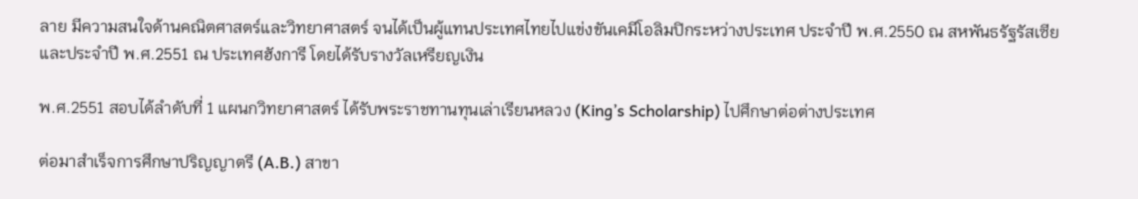ลาย มีความสนใจด้านคณิตศาสตร์และวิทยาศาสตร์ จนได้เป็นผู้แทนประเทศไทยไปแข่งขันเคมีโอลิมปิกระหว่างประเทศ ประจำปี พ.ศ.2550 ณ สหพันธรัฐรัสเซีย และประจำปี พ.ศ.2551 ณ ประเทศฮังการี โดยได้รับรางวัลเหรียญเงิน

พ.ศ.2551 สอบได้ลำดับที่ 1 แผนกวิทยาศาสตร์ ได้รับพระราชทานทุนเล่าเรียนหลวง (King’s Scholarship) ไปศึกษาต่อต่างประเทศ

ต่อมาสำเร็จการศึกษาปริญญาตรี (A.B.) สาขา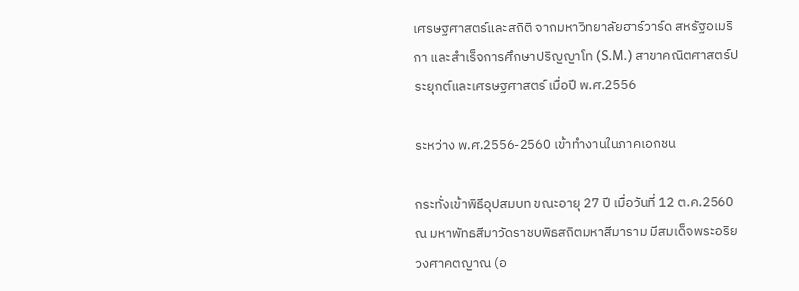เศรษฐศาสตร์และสถิติ จากมหาวิทยาลัยฮาร์วาร์ด สหรัฐอเมริกา และสำเร็จการศึกษาปริญญาโท (S.M.) สาขาคณิตศาสตร์ประยุกต์และเศรษฐศาสตร์ เมื่อปี พ.ศ.2556

ระหว่าง พ.ศ.2556-2560 เข้าทำงานในภาคเอกชน

กระทั่งเข้าพิธีอุปสมบท ขณะอายุ 27 ปี เมื่อวันที่ 12 ต.ค.2560 ณ มหาพัทธสีมาวัดราชบพิธสถิตมหาสีมาราม มีสมเด็จพระอริยวงศาคตญาณ (อ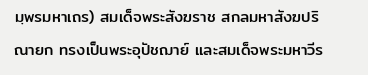มฺพรมหาเถร) สมเด็จพระสังฆราช สกลมหาสังฆปริณายก ทรงเป็นพระอุปัชฌาย์ และสมเด็จพระมหาวีร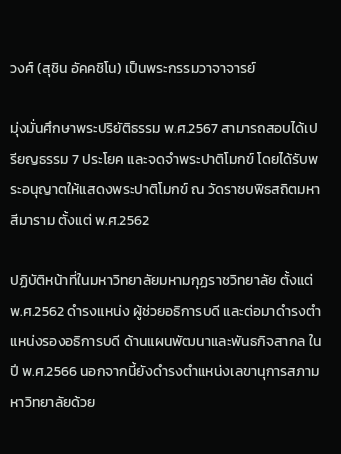วงศ์ (สุชิน อัคคชิโน) เป็นพระกรรมวาจาจารย์

มุ่งมั่นศึกษาพระปริยัติธรรม พ.ศ.2567 สามารถสอบได้เปรียญธรรม 7 ประโยค และจดจำพระปาติโมกข์ โดยได้รับพระอนุญาตให้แสดงพระปาติโมกข์ ณ วัดราชบพิธสถิตมหาสีมาราม ตั้งแต่ พ.ศ.2562

ปฏิบัติหน้าที่ในมหาวิทยาลัยมหามกุฏราชวิทยาลัย ตั้งแต่ พ.ศ.2562 ดำรงแหน่ง ผู้ช่วยอธิการบดี และต่อมาดำรงตำแหน่งรองอธิการบดี ด้านแผนพัฒนาและพันธกิจสากล ในปี พ.ศ.2566 นอกจากนี้ยังดำรงตำแหน่งเลขานุการสภามหาวิทยาลัยด้วย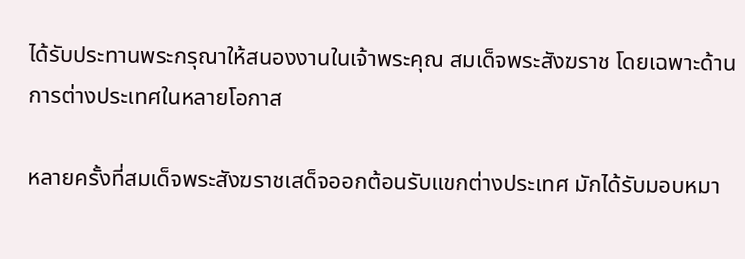ได้รับประทานพระกรุณาให้สนองงานในเจ้าพระคุณ สมเด็จพระสังฆราช โดยเฉพาะด้านการต่างประเทศในหลายโอกาส

หลายครั้งที่สมเด็จพระสังฆราชเสด็จออกต้อนรับแขกต่างประเทศ มักได้รับมอบหมา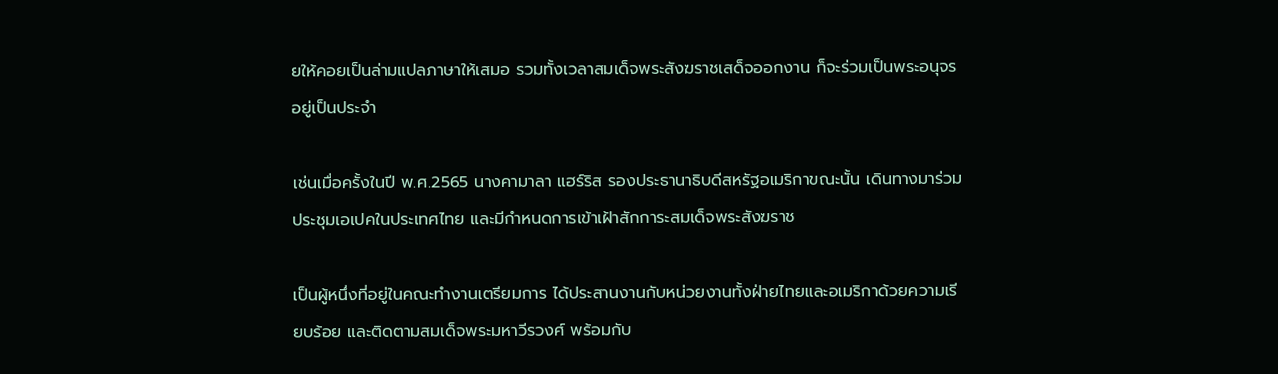ยให้คอยเป็นล่ามแปลภาษาให้เสมอ รวมทั้งเวลาสมเด็จพระสังฆราชเสด็จออกงาน ก็จะร่วมเป็นพระอนุจรอยู่เป็นประจำ

เช่นเมื่อครั้งในปี พ.ศ.2565 นางคามาลา แฮร์ริส รองประธานาธิบดีสหรัฐอเมริกาขณะนั้น เดินทางมาร่วมประชุมเอเปคในประเทศไทย และมีกำหนดการเข้าเฝ้าสักการะสมเด็จพระสังฆราช

เป็นผู้หนึ่งที่อยู่ในคณะทำงานเตรียมการ ได้ประสานงานกับหน่วยงานทั้งฝ่ายไทยและอเมริกาด้วยความเรียบร้อย และติดตามสมเด็จพระมหาวีรวงศ์ พร้อมกับ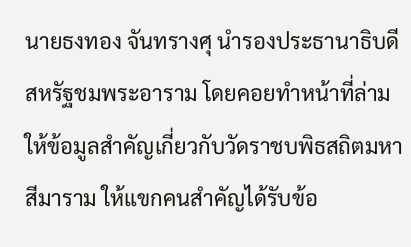นายธงทอง จันทรางศุ นำรองประธานาธิบดีสหรัฐชมพระอาราม โดยคอยทำหน้าที่ล่ามให้ข้อมูลสำคัญเกี่ยวกับวัดราชบพิธสถิตมหาสีมาราม ให้แขกคนสำคัญได้รับข้อ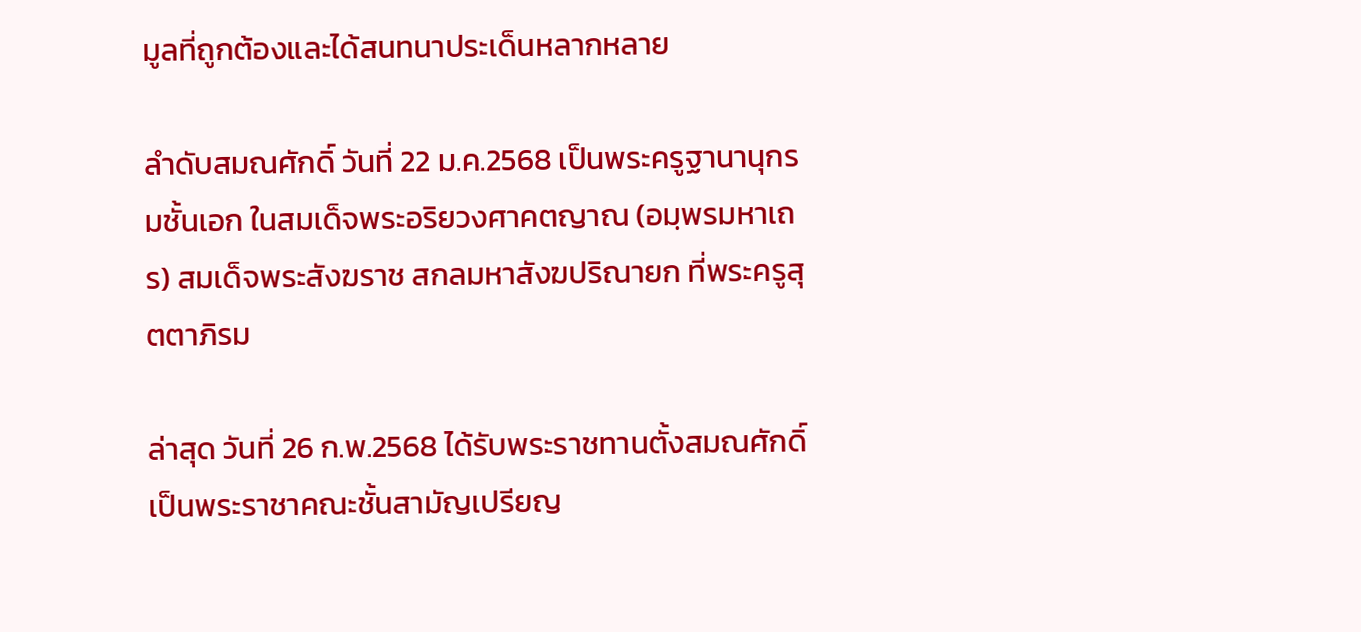มูลที่ถูกต้องและได้สนทนาประเด็นหลากหลาย

ลำดับสมณศักดิ์ วันที่ 22 ม.ค.2568 เป็นพระครูฐานานุกรมชั้นเอก ในสมเด็จพระอริยวงศาคตญาณ (อมฺพรมหาเถร) สมเด็จพระสังฆราช สกลมหาสังฆปริณายก ที่พระครูสุตตาภิรม

ล่าสุด วันที่ 26 ก.พ.2568 ได้รับพระราชทานตั้งสมณศักดิ์ เป็นพระราชาคณะชั้นสามัญเปรียญ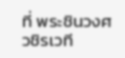ที่ พระชินวงศวชิรเวที